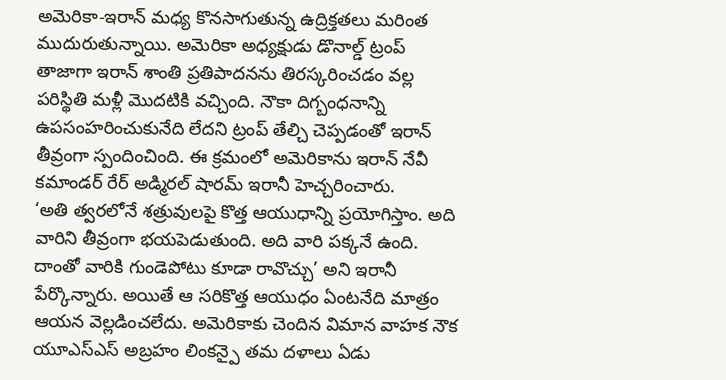అమెరికా-ఇరాన్ మధ్య కొనసాగుతున్న ఉద్రిక్తతలు మరింత ముదురుతున్నాయి. అమెరికా అధ్యక్షుడు డొనాల్డ్ ట్రంప్ తాజాగా ఇరాన్ శాంతి ప్రతిపాదనను తిరస్కరించడం వల్ల పరిస్థితి మళ్లీ మొదటికి వచ్చింది. నౌకా దిగ్బంధనాన్ని ఉపసంహరించుకునేది లేదని ట్రంప్ తేల్చి చెప్పడంతో ఇరాన్ తీవ్రంగా స్పందించింది. ఈ క్రమంలో అమెరికాను ఇరాన్ నేవీ కమాండర్ రేర్ అడ్మిరల్ షారమ్ ఇరానీ హెచ్చరించారు.
‘అతి త్వరలోనే శత్రువులపై కొత్త ఆయుధాన్ని ప్రయోగిస్తాం. అది వారిని తీవ్రంగా భయపెడుతుంది. అది వారి పక్కనే ఉంది. దాంతో వారికి గుండెపోటు కూడా రావొచ్చు’ అని ఇరానీ పేర్కొన్నారు. అయితే ఆ సరికొత్త ఆయుధం ఏంటనేది మాత్రం ఆయన వెల్లడించలేదు. అమెరికాకు చెందిన విమాన వాహక నౌక యూఎస్ఎస్ అబ్రహం లింకన్పై తమ దళాలు ఏడు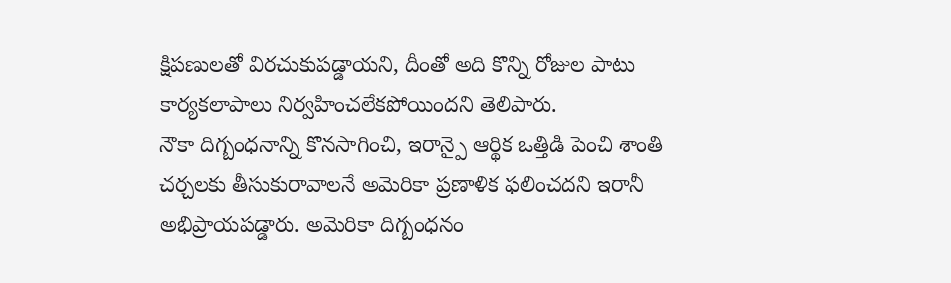క్షిపణులతో విరచుకుపడ్డాయని, దీంతో అది కొన్ని రోజుల పాటు కార్యకలాపాలు నిర్వహించలేకపోయిందని తెలిపారు.
నౌకా దిగ్బంధనాన్ని కొనసాగించి, ఇరాన్పై ఆర్థిక ఒత్తిడి పెంచి శాంతి చర్చలకు తీసుకురావాలనే అమెరికా ప్రణాళిక ఫలించదని ఇరానీ అభిప్రాయపడ్డారు. అమెరికా దిగ్బంధనం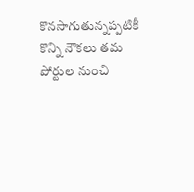కొనసాగుతున్నప్పటికీ కొన్ని నౌకలు తమ పోర్టుల నుంచి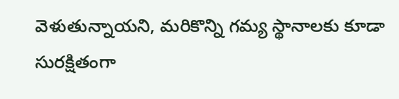వెళుతున్నాయని, మరికొన్ని గమ్య స్థానాలకు కూడా సురక్షితంగా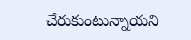చేరుకుంటున్నాయని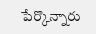పేర్కొన్నారు